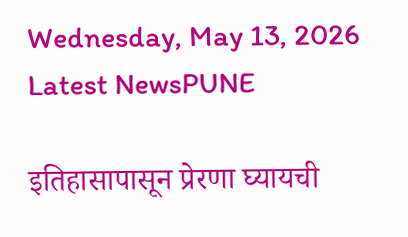Wednesday, May 13, 2026
Latest NewsPUNE

इतिहासापासून प्रेरणा घ्यायची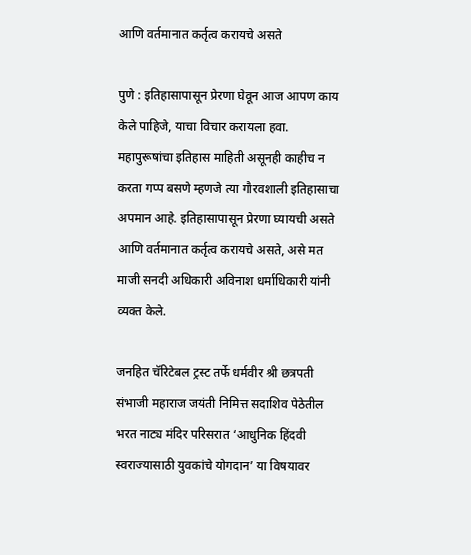आणि वर्तमानात कर्तृत्व करायचे असते

पुणे : इतिहासापासून प्रेरणा घेवून आज आपण काय केले पाहिजे, याचा विचार करायला हवा. महापुरूषांचा इतिहास माहिती असूनही काहीच न करता गप्प बसणे म्हणजे त्या गौरवशाली इतिहासाचा अपमान आहे. इतिहासापासून प्रेरणा घ्यायची असते आणि वर्तमानात कर्तृत्व करायचे असते, असे मत माजी सनदी अधिकारी अविनाश धर्माधिकारी यांनी व्यक्त केले.

जनहित चॅरिटेबल ट्रस्ट तर्फे धर्मवीर श्री छत्रपती संभाजी महाराज जयंती निमित्त सदाशिव पेठेतील भरत नाट्य मंदिर परिसरात ‘आधुनिक हिंदवी स्वराज्यासाठी युवकांचे योगदान’ या विषयावर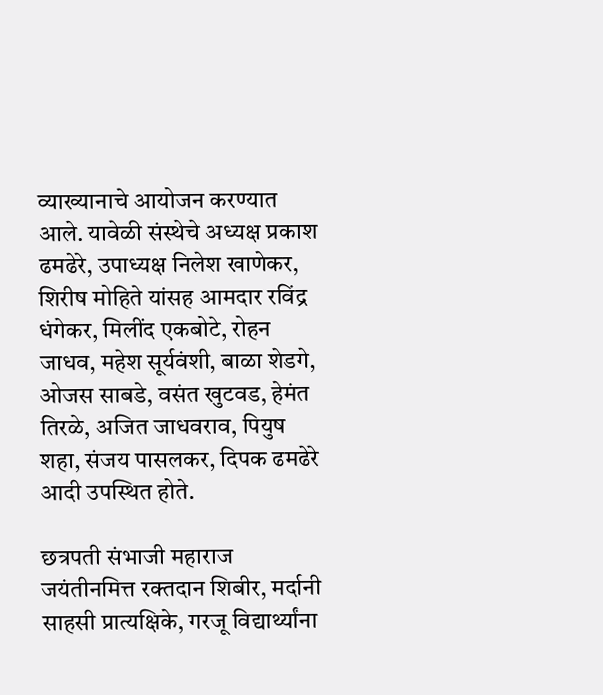व्याख्यानाचे आयोजन करण्यात आले. यावेळी संस्थेचे अध्यक्ष प्रकाश ढमढेरे, उपाध्यक्ष निलेश खाणेकर, शिरीष मोहिते यांसह आमदार रविंद्र धंगेकर, मिलींद एकबोटे, रोहन जाधव, महेश सूर्यवंशी, बाळा शेडगे, ओजस साबडे, वसंत खुटवड, हेमंत तिरळे, अजित जाधवराव, पियुष शहा, संजय पासलकर, दिपक ढमढेरे आदी उपस्थित होते.

छत्रपती संभाजी महाराज जयंतीनमित्त रक्तदान शिबीर, मर्दानी साहसी प्रात्यक्षिके, गरजू विद्यार्थ्यांना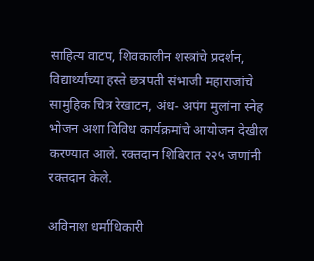साहित्य वाटप, शिवकालीन शस्त्रांचे प्रदर्शन, विद्यार्थ्यांच्या हस्ते छत्रपती संभाजी महाराजांचे सामुहिक चित्र रेखाटन, अंध- अपंग मुलांना स्नेह भोजन अशा विविध कार्यक्रमांचे आयोजन देखील करण्यात आले. रक्तदान शिबिरात २२५ जणांनी रक्तदान केले.

अविनाश धर्माधिकारी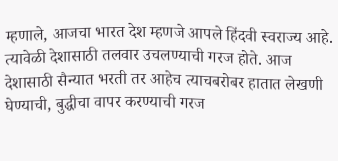म्हणाले, आजचा भारत देश म्हणजे आपले हिंदवी स्वराज्य आहे. त्यावेळी देशासाठी तलवार उचलण्याची गरज होते. आज देशासाठी सैन्यात भरती तर आहेच त्याचबरोबर हातात लेखणी घेण्याची, बुद्धीचा वापर करण्याची गरज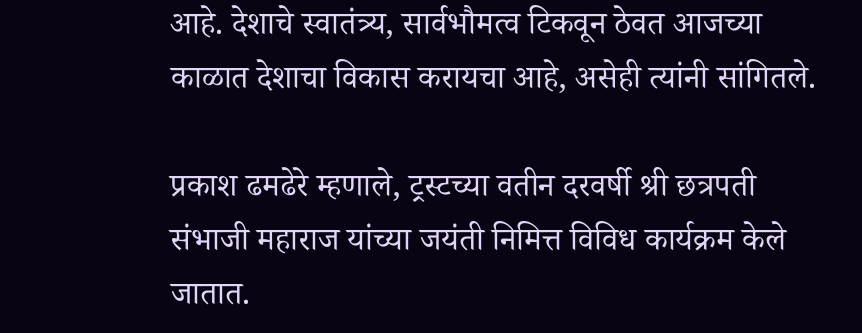आहे. देशाचे स्वातंत्र्य, सार्वभौमत्व टिकवून ठेवत आजच्या काळात देशाचा विकास करायचा आहे, असेही त्यांनी सांगितले.

प्रकाश ढमढेरे म्हणाले, ट्रस्टच्या वतीन दरवर्षी श्री छत्रपती संभाजी महाराज यांच्या जयंती निमित्त विविध कार्यक्रम केले जातात.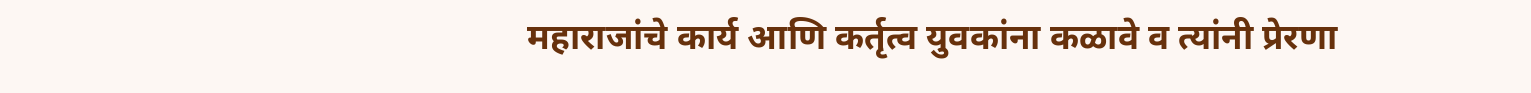महाराजांचे कार्य आणि कर्तृत्व युवकांना कळावे व त्यांनी प्रेरणा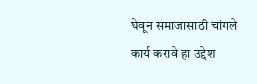घेवून समाजासाठी चांगले कार्य करावे हा उद्देश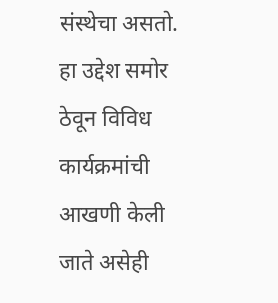संस्थेचा असतो. हा उद्देश समोर ठेवून विविध कार्यक्रमांची आखणी केली जाते असेही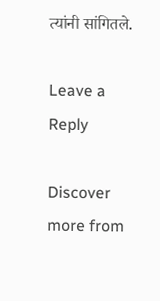त्यांनी सांगितले.

Leave a Reply

Discover more from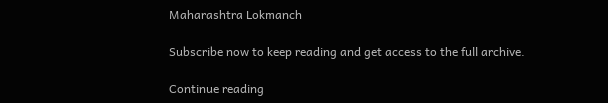Maharashtra Lokmanch

Subscribe now to keep reading and get access to the full archive.

Continue reading